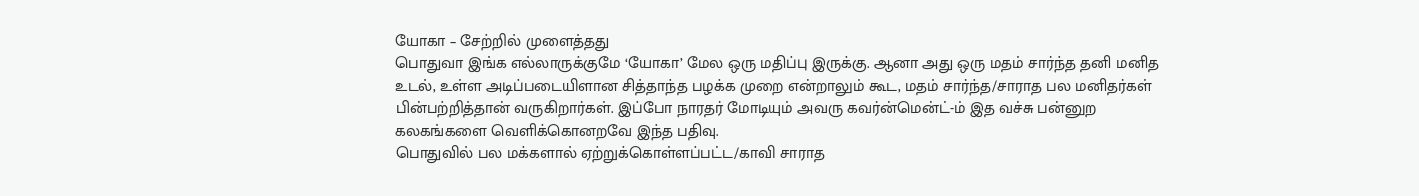யோகா – சேற்றில் முளைத்தது
பொதுவா இங்க எல்லாருக்குமே ‘யோகா’ மேல ஒரு மதிப்பு இருக்கு. ஆனா அது ஒரு மதம் சார்ந்த தனி மனித உடல், உள்ள அடிப்படையிளான சித்தாந்த பழக்க முறை என்றாலும் கூட, மதம் சார்ந்த/சாராத பல மனிதர்கள் பின்பற்றித்தான் வருகிறார்கள். இப்போ நாரதர் மோடியும் அவரு கவர்ன்மென்ட்-ம் இத வச்சு பன்னுற கலகங்களை வெளிக்கொனறவே இந்த பதிவு.
பொதுவில் பல மக்களால் ஏற்றுக்கொள்ளப்பட்ட/காவி சாராத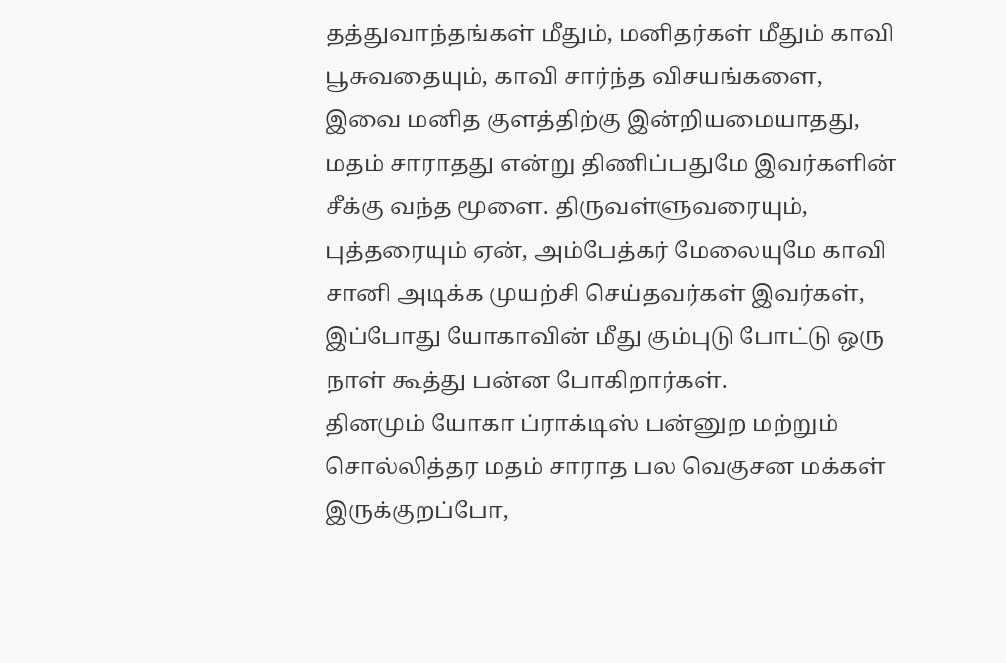தத்துவாந்தங்கள் மீதும், மனிதர்கள் மீதும் காவி பூசுவதையும், காவி சார்ந்த விசயங்களை, இவை மனித குளத்திற்கு இன்றியமையாதது, மதம் சாராதது என்று திணிப்பதுமே இவர்களின் சீக்கு வந்த மூளை. திருவள்ளுவரையும், புத்தரையும் ஏன், அம்பேத்கர் மேலையுமே காவி சானி அடிக்க முயற்சி செய்தவர்கள் இவர்கள், இப்போது யோகாவின் மீது கும்புடு போட்டு ஒரு நாள் கூத்து பன்ன போகிறார்கள்.
தினமும் யோகா ப்ராக்டிஸ் பன்னுற மற்றும் சொல்லித்தர மதம் சாராத பல வெகுசன மக்கள் இருக்குறப்போ,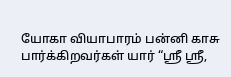யோகா வியாபாரம் பன்னி காசு பார்க்கிறவர்கள் யார் “ஸ்ரீ ஸ்ரீ,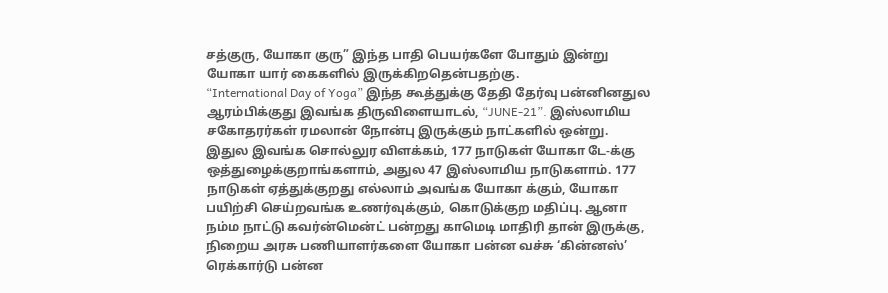சத்குரு, யோகா குரு” இந்த பாதி பெயர்களே போதும் இன்று யோகா யார் கைகளில் இருக்கிறதென்பதற்கு.
“International Day of Yoga” இந்த கூத்துக்கு தேதி தேர்வு பன்னினதுல ஆரம்பிக்குது இவங்க திருவிளையாடல், “JUNE-21”. இஸ்லாமிய சகோதரர்கள் ரமலான் நோன்பு இருக்கும் நாட்களில் ஒன்று. இதுல இவங்க சொல்லுர விளக்கம், 177 நாடுகள் யோகா டே-க்கு ஒத்துழைக்குறாங்களாம், அதுல 47 இஸ்லாமிய நாடுகளாம். 177 நாடுகள் ஏத்துக்குறது எல்லாம் அவங்க யோகா க்கும், யோகா பயிற்சி செய்றவங்க உணர்வுக்கும், கொடுக்குற மதிப்பு. ஆனா நம்ம நாட்டு கவர்ன்மென்ட் பன்றது காமெடி மாதிரி தான் இருக்கு, நிறைய அரசு பணியாளர்களை யோகா பன்ன வச்சு ‘கின்னஸ்’ ரெக்கார்டு பன்ன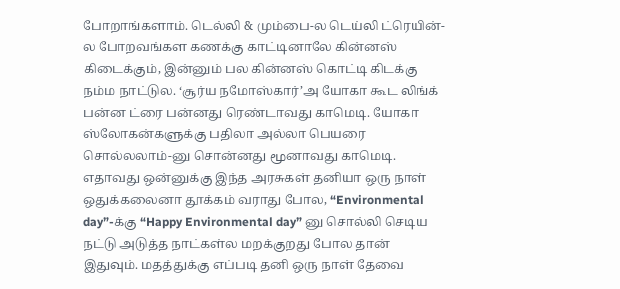போறாங்களாம். டெல்லி & மும்பை-ல டெய்லி ட்ரெயின்-ல போறவங்கள கணக்கு காட்டினாலே கின்னஸ் கிடைக்கும், இன்னும் பல கின்னஸ் கொட்டி கிடக்கு நம்ம நாட்டுல. ‘சூர்ய நமோஸ்கார்’அ யோகா கூட லிங்க் பன்ன ட்ரை பன்னது ரெண்டாவது காமெடி. யோகா ஸ்லோகன்களுக்கு பதிலா அல்லா பெயரை சொல்லலாம்-னு சொன்னது மூனாவது காமெடி.
எதாவது ஒன்னுக்கு இந்த அரசுகள் தனியா ஒரு நாள் ஒதுக்கலைனா தூக்கம் வராது போல, “Environmental day”-க்கு “Happy Environmental day” னு சொல்லி செடிய நட்டு அடுத்த நாட்கள்ல மறக்குறது போல தான் இதுவும். மதத்துக்கு எப்படி தனி ஒரு நாள் தேவை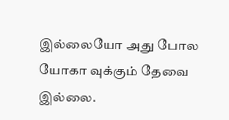இல்லையோ அது போல யோகா வுக்கும் தேவை இல்லை.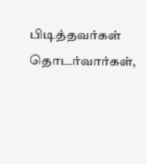பிடித்தவர்கள் தொடர்வார்கள்,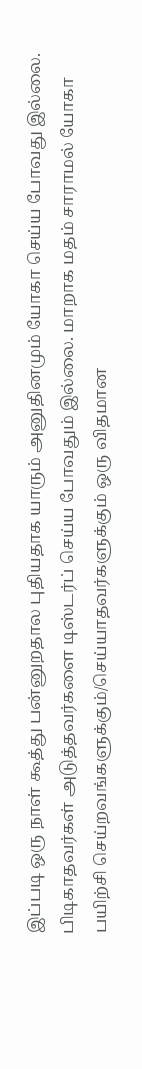இப்படி ஒரு நாள் கூத்து பன்னுறதால புதியதாக யாரும் அனுதினமும் யோகா செய்ய போவது இல்லை. பிடிகாதவர்கள் அடுத்தவர்களை டிஸ்டர்ப் செய்ய போவதும் இல்லை. மாறாக மதம் சாராமல் யோகா பயிற்சி செய்றவங்களுக்கும்/செய்யாதவர்களுக்கும் ஒரு விதமான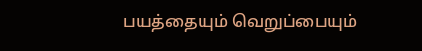பயத்தையும் வெறுப்பையும்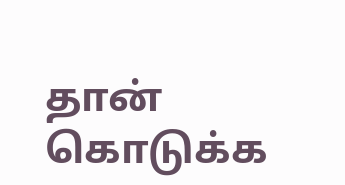தான் கொடுக்க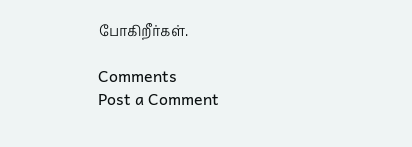போகிறீர்கள்.

Comments
Post a Comment